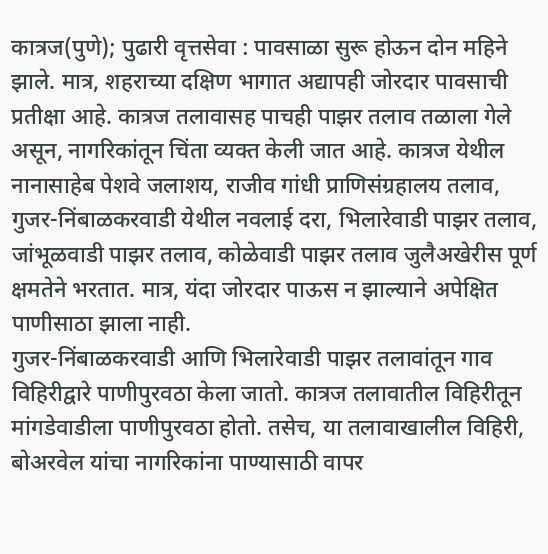कात्रज(पुणे); पुढारी वृत्तसेवा : पावसाळा सुरू होऊन दोन महिने झाले. मात्र, शहराच्या दक्षिण भागात अद्यापही जोरदार पावसाची प्रतीक्षा आहे. कात्रज तलावासह पाचही पाझर तलाव तळाला गेले असून, नागरिकांतून चिंता व्यक्त केली जात आहे. कात्रज येथील नानासाहेब पेशवे जलाशय, राजीव गांधी प्राणिसंग्रहालय तलाव, गुजर-निंबाळकरवाडी येथील नवलाई दरा, भिलारेवाडी पाझर तलाव, जांभूळवाडी पाझर तलाव, कोळेवाडी पाझर तलाव जुलैअखेरीस पूर्ण क्षमतेने भरतात. मात्र, यंदा जोरदार पाऊस न झाल्याने अपेक्षित पाणीसाठा झाला नाही.
गुजर-निंबाळकरवाडी आणि भिलारेवाडी पाझर तलावांतून गाव विहिरीद्वारे पाणीपुरवठा केला जातो. कात्रज तलावातील विहिरीतून मांगडेवाडीला पाणीपुरवठा होतो. तसेच, या तलावाखालील विहिरी, बोअरवेल यांचा नागरिकांना पाण्यासाठी वापर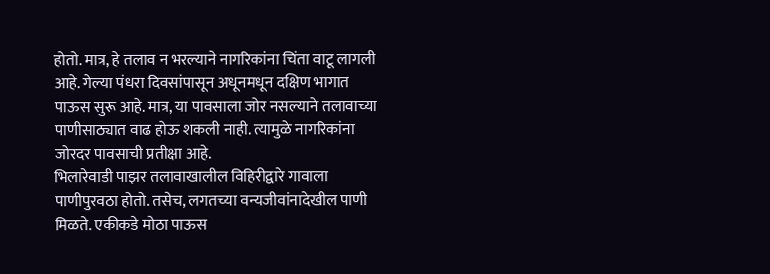होतो. मात्र, हे तलाव न भरल्याने नागरिकांना चिंता वाटू लागली आहे. गेल्या पंधरा दिवसांपासून अधूनमधून दक्षिण भागात पाऊस सुरू आहे. मात्र, या पावसाला जोर नसल्याने तलावाच्या पाणीसाठ्यात वाढ होऊ शकली नाही. त्यामुळे नागरिकांना जोरदर पावसाची प्रतीक्षा आहे.
भिलारेवाडी पाझर तलावाखालील विहिरीद्वारे गावाला पाणीपुरवठा होतो. तसेच, लगतच्या वन्यजीवांनादेखील पाणी मिळते. एकीकडे मोठा पाऊस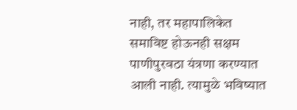नाही, तर महापालिकेत समाविष्ट होऊनही सक्षम पाणीपुरवठा यंत्रणा करण्यात आली नाही. त्यामुळे भविष्यात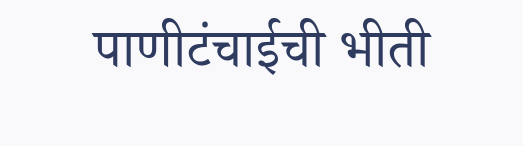पाणीटंचाईची भीती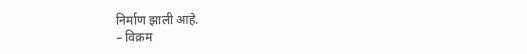निर्माण झाली आहे.
– विक्रम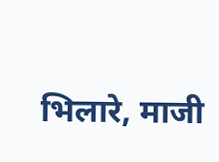भिलारे, माजी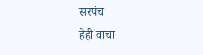सरपंच
हेही वाचा